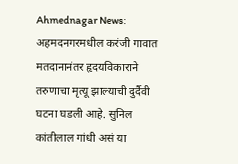Ahmednagar News: अहमदनगरमधील करंजी गावात मतदानानंतर हृदयविकाराने तरुणाचा मृत्यू झाल्याची दुर्दैवी घटना घडली आहे. सुनिल कांतीलाल गांधी असं या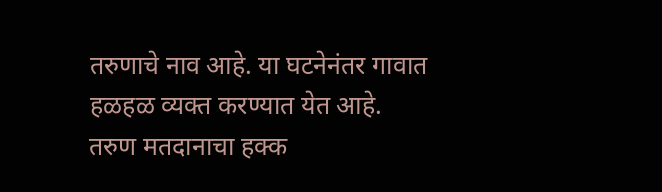तरुणाचे नाव आहे. या घटनेनंतर गावात हळहळ व्यक्त करण्यात येत आहे.
तरुण मतदानाचा हक्क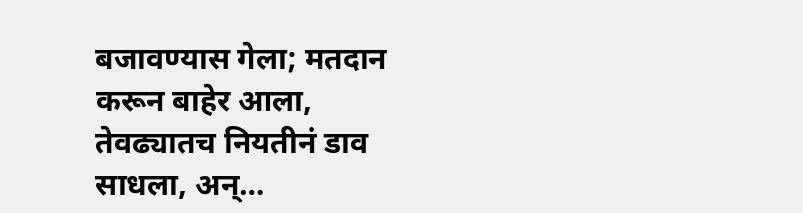बजावण्यास गेला; मतदान करून बाहेर आला, तेवढ्यातच नियतीनं डाव साधला, अन्…